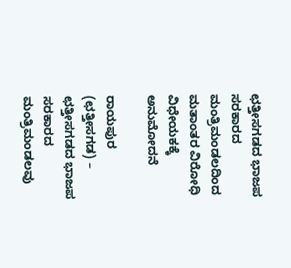ಛತ್ತೀಸಗಡದ ಭಾಜಪ ಸರಕಾರದ ಮಂತ್ರಿಮಂಡಲದಿಂದ ಮತಾಂತರ ವಿರೋಧಿ ವಿಧೇಯಕಕ್ಕೆ ಅನುಮೋದನೆ

ರಾಯಪುರ (ಛತ್ತೀಸಗಡ) – ಛತ್ತೀಸಗಡದ ಭಾಜಪ ಸರಕಾರದ ಮಂತ್ರಿಮಂಡಲವು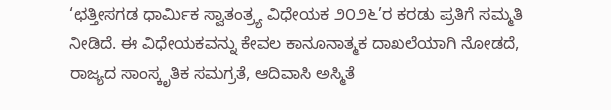‘ಛತ್ತೀಸಗಡ ಧಾರ್ಮಿಕ ಸ್ವಾತಂತ್ರ್ಯ ವಿಧೇಯಕ ೨೦೨೬’ರ ಕರಡು ಪ್ರತಿಗೆ ಸಮ್ಮತಿ ನೀಡಿದೆ. ಈ ವಿಧೇಯಕವನ್ನು ಕೇವಲ ಕಾನೂನಾತ್ಮಕ ದಾಖಲೆಯಾಗಿ ನೋಡದೆ, ರಾಜ್ಯದ ಸಾಂಸ್ಕೃತಿಕ ಸಮಗ್ರತೆ, ಆದಿವಾಸಿ ಅಸ್ಮಿತೆ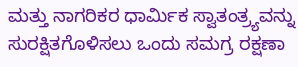ಮತ್ತು ನಾಗರಿಕರ ಧಾರ್ಮಿಕ ಸ್ವಾತಂತ್ರ್ಯವನ್ನು ಸುರಕ್ಷಿತಗೊಳಿಸಲು ಒಂದು ಸಮಗ್ರ ರಕ್ಷಣಾ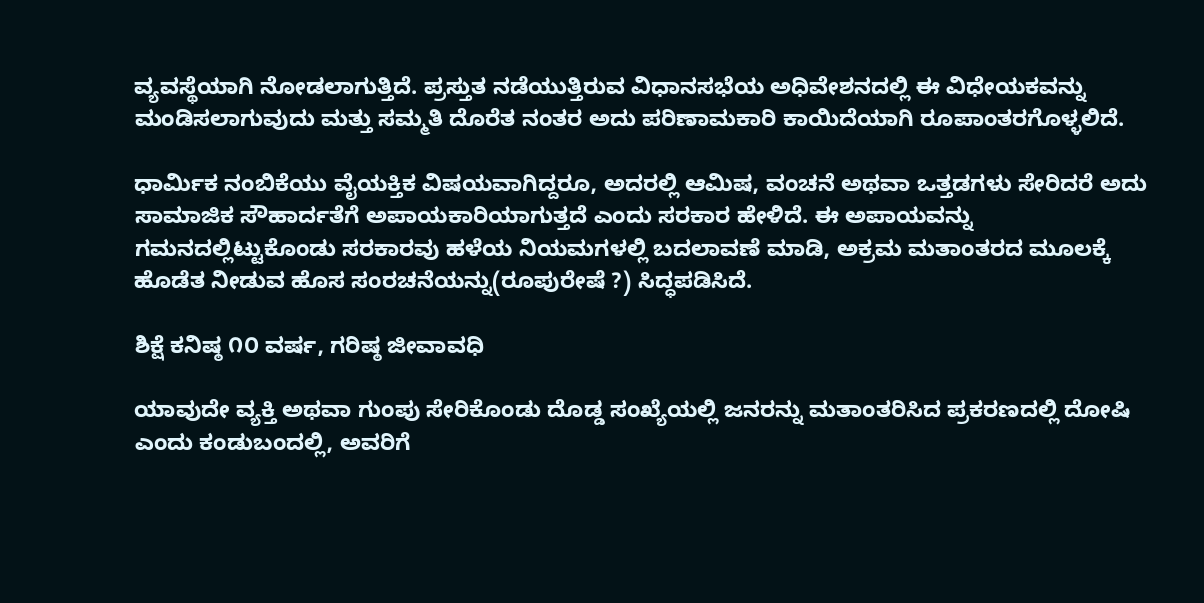ವ್ಯವಸ್ಥೆಯಾಗಿ ನೋಡಲಾಗುತ್ತಿದೆ. ಪ್ರಸ್ತುತ ನಡೆಯುತ್ತಿರುವ ವಿಧಾನಸಭೆಯ ಅಧಿವೇಶನದಲ್ಲಿ ಈ ವಿಧೇಯಕವನ್ನು ಮಂಡಿಸಲಾಗುವುದು ಮತ್ತು ಸಮ್ಮತಿ ದೊರೆತ ನಂತರ ಅದು ಪರಿಣಾಮಕಾರಿ ಕಾಯಿದೆಯಾಗಿ ರೂಪಾಂತರಗೊಳ್ಳಲಿದೆ.

ಧಾರ್ಮಿಕ ನಂಬಿಕೆಯು ವೈಯಕ್ತಿಕ ವಿಷಯವಾಗಿದ್ದರೂ, ಅದರಲ್ಲಿ ಆಮಿಷ, ವಂಚನೆ ಅಥವಾ ಒತ್ತಡಗಳು ಸೇರಿದರೆ ಅದು ಸಾಮಾಜಿಕ ಸೌಹಾರ್ದತೆಗೆ ಅಪಾಯಕಾರಿಯಾಗುತ್ತದೆ ಎಂದು ಸರಕಾರ ಹೇಳಿದೆ. ಈ ಅಪಾಯವನ್ನು ಗಮನದಲ್ಲಿಟ್ಟುಕೊಂಡು ಸರಕಾರವು ಹಳೆಯ ನಿಯಮಗಳಲ್ಲಿ ಬದಲಾವಣೆ ಮಾಡಿ, ಅಕ್ರಮ ಮತಾಂತರದ ಮೂಲಕ್ಕೆ ಹೊಡೆತ ನೀಡುವ ಹೊಸ ಸಂರಚನೆಯನ್ನು(ರೂಪುರೇಷೆ ?) ಸಿದ್ಧಪಡಿಸಿದೆ.

ಶಿಕ್ಷೆ ಕನಿಷ್ಠ ೧೦ ವರ್ಷ, ಗರಿಷ್ಠ ಜೀವಾವಧಿ

ಯಾವುದೇ ವ್ಯಕ್ತಿ ಅಥವಾ ಗುಂಪು ಸೇರಿಕೊಂಡು ದೊಡ್ಡ ಸಂಖ್ಯೆಯಲ್ಲಿ ಜನರನ್ನು ಮತಾಂತರಿಸಿದ ಪ್ರಕರಣದಲ್ಲಿ ದೋಷಿ ಎಂದು ಕಂಡುಬಂದಲ್ಲಿ, ಅವರಿಗೆ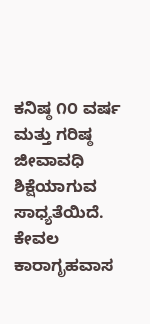ಕನಿಷ್ಠ ೧೦ ವರ್ಷ ಮತ್ತು ಗರಿಷ್ಠ ಜೀವಾವಧಿ ಶಿಕ್ಷೆಯಾಗುವ ಸಾಧ್ಯತೆಯಿದೆ. ಕೇವಲ ಕಾರಾಗೃಹವಾಸ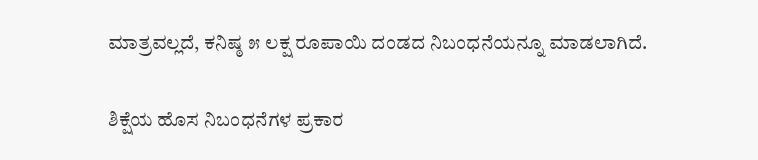ಮಾತ್ರವಲ್ಲದೆ, ಕನಿಷ್ಠ ೫ ಲಕ್ಷ ರೂಪಾಯಿ ದಂಡದ ನಿಬಂಧನೆಯನ್ನೂ ಮಾಡಲಾಗಿದೆ.

ಶಿಕ್ಷೆಯ ಹೊಸ ನಿಬಂಧನೆಗಳ ಪ್ರಕಾರ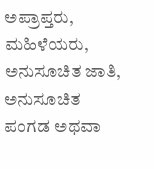ಅಪ್ರಾಪ್ತರು, ಮಹಿಳೆಯರು, ಅನುಸೂಚಿತ ಜಾತಿ, ಅನುಸೂಚಿತ ಪಂಗಡ ಅಥವಾ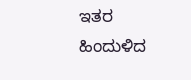ಇತರ ಹಿಂದುಳಿದ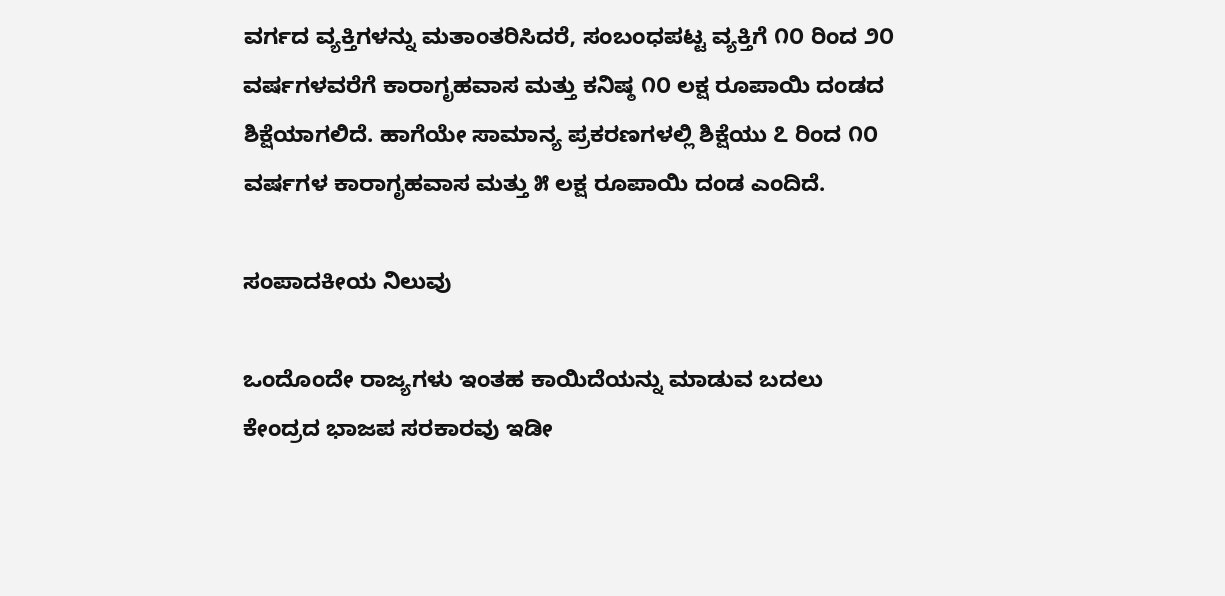ವರ್ಗದ ವ್ಯಕ್ತಿಗಳನ್ನು ಮತಾಂತರಿಸಿದರೆ, ಸಂಬಂಧಪಟ್ಟ ವ್ಯಕ್ತಿಗೆ ೧೦ ರಿಂದ ೨೦ ವರ್ಷಗಳವರೆಗೆ ಕಾರಾಗೃಹವಾಸ ಮತ್ತು ಕನಿಷ್ಠ ೧೦ ಲಕ್ಷ ರೂಪಾಯಿ ದಂಡದ ಶಿಕ್ಷೆಯಾಗಲಿದೆ. ಹಾಗೆಯೇ ಸಾಮಾನ್ಯ ಪ್ರಕರಣಗಳಲ್ಲಿ ಶಿಕ್ಷೆಯು ೭ ರಿಂದ ೧೦ ವರ್ಷಗಳ ಕಾರಾಗೃಹವಾಸ ಮತ್ತು ೫ ಲಕ್ಷ ರೂಪಾಯಿ ದಂಡ ಎಂದಿದೆ.

ಸಂಪಾದಕೀಯ ನಿಲುವು

ಒಂದೊಂದೇ ರಾಜ್ಯಗಳು ಇಂತಹ ಕಾಯಿದೆಯನ್ನು ಮಾಡುವ ಬದಲು ಕೇಂದ್ರದ ಭಾಜಪ ಸರಕಾರವು ಇಡೀ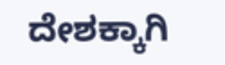ದೇಶಕ್ಕಾಗಿ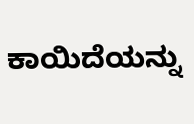ಕಾಯಿದೆಯನ್ನು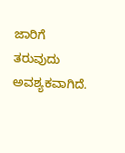ಜಾರಿಗೆ ತರುವುದು ಅವಶ್ಯಕವಾಗಿದೆ.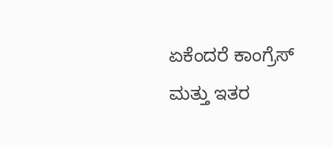ಏಕೆಂದರೆ ಕಾಂಗ್ರೆಸ್ ಮತ್ತು ಇತರ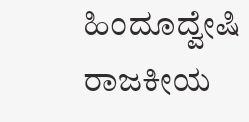ಹಿಂದೂದ್ವೇಷಿ ರಾಜಕೀಯ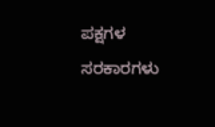ಪಕ್ಷಗಳ ಸರಕಾರಗಳು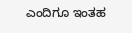ಎಂದಿಗೂ ಇಂತಹ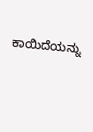ಕಾಯಿದೆಯನ್ನು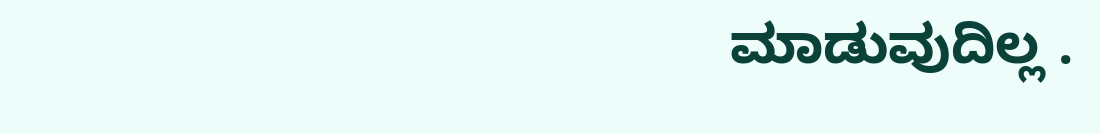ಮಾಡುವುದಿಲ್ಲ .